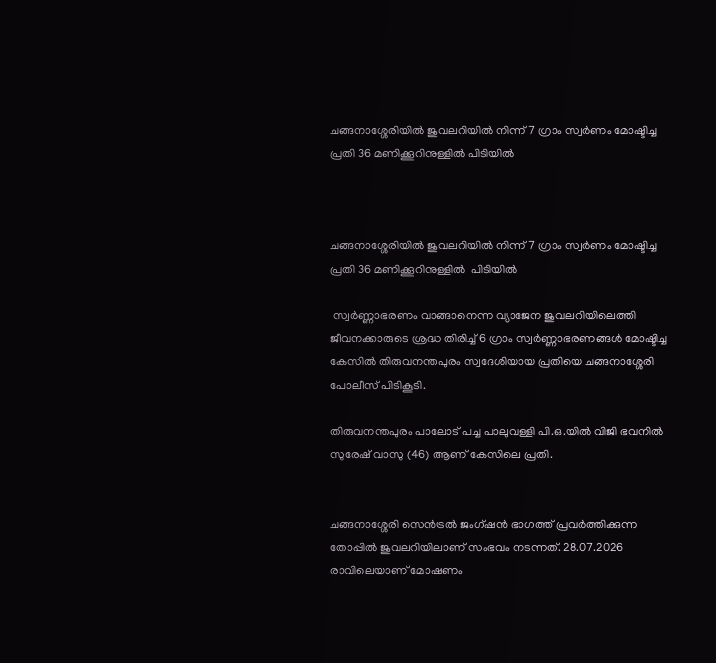ചങ്ങനാശ്ശേരിയിൽ ജുവലറിയിൽ നിന്ന് 7 ഗ്രാം സ്വർണം മോഷ്ടിച്ച പ്രതി 36 മണിക്കൂറിനുള്ളിൽ പിടിയിൽ



ചങ്ങനാശ്ശേരിയിൽ ജുവലറിയിൽ നിന്ന് 7 ഗ്രാം സ്വർണം മോഷ്ടിച്ച പ്രതി 36 മണിക്കൂറിനുള്ളിൽ  പിടിയിൽ

 സ്വർണ്ണാഭരണം വാങ്ങാനെന്ന വ്യാജേന ജുവലറിയിലെത്തി ജീവനക്കാരുടെ ശ്രദ്ധ തിരിച്ച് 6 ഗ്രാം സ്വർണ്ണാഭരണങ്ങൾ മോഷ്ടിച്ച കേസിൽ തിരുവനന്തപുരം സ്വദേശിയായ പ്രതിയെ ചങ്ങനാശ്ശേരി പോലീസ് പിടികൂടി.

തിരുവനന്തപുരം പാലോട് പച്ച പാലുവള്ളി പി.ഒ.യിൽ വിജി ഭവനിൽ  സുരേഷ് വാസു (46) ആണ് കേസിലെ പ്രതി.


ചങ്ങനാശ്ശേരി സെൻട്രൽ ജംഗ്ഷൻ ഭാഗത്ത് പ്രവർത്തിക്കുന്ന തോപ്പിൽ ജുവലറിയിലാണ് സംഭവം നടന്നത്. 28.07.2026 രാവിലെയാണ് മോഷണം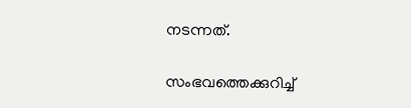നടന്നത്.

സംഭവത്തെക്കുറിച്ച്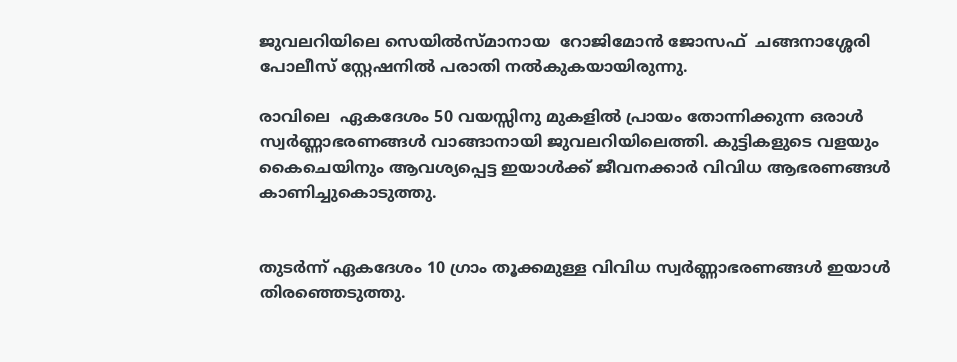ജുവലറിയിലെ സെയിൽസ്മാനായ  റോജിമോൻ ജോസഫ്  ചങ്ങനാശ്ശേരി പോലീസ് സ്റ്റേഷനിൽ പരാതി നൽകുകയായിരുന്നു.

രാവിലെ  ഏകദേശം 50 വയസ്സിനു മുകളിൽ പ്രായം തോന്നിക്കുന്ന ഒരാൾ സ്വർണ്ണാഭരണങ്ങൾ വാങ്ങാനായി ജുവലറിയിലെത്തി. കുട്ടികളുടെ വളയും കൈചെയിനും ആവശ്യപ്പെട്ട ഇയാൾക്ക് ജീവനക്കാർ വിവിധ ആഭരണങ്ങൾ കാണിച്ചുകൊടുത്തു.


തുടർന്ന് ഏകദേശം 10 ഗ്രാം തൂക്കമുള്ള വിവിധ സ്വർണ്ണാഭരണങ്ങൾ ഇയാൾ തിരഞ്ഞെടുത്തു.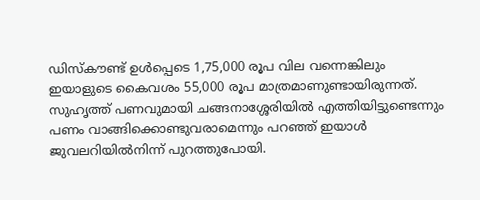ഡിസ്കൗണ്ട് ഉൾപ്പെടെ 1,75,000 രൂപ വില വന്നെങ്കിലും ഇയാളുടെ കൈവശം 55,000 രൂപ മാത്രമാണുണ്ടായിരുന്നത്. സുഹൃത്ത് പണവുമായി ചങ്ങനാശ്ശേരിയിൽ എത്തിയിട്ടുണ്ടെന്നും പണം വാങ്ങിക്കൊണ്ടുവരാമെന്നും പറഞ്ഞ് ഇയാൾ ജുവലറിയിൽനിന്ന് പുറത്തുപോയി.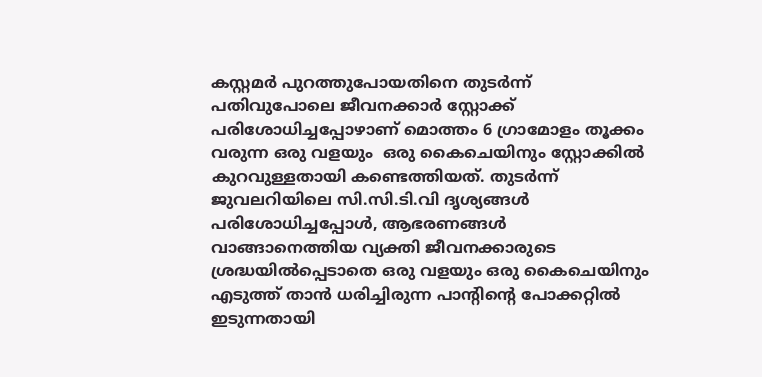കസ്റ്റമർ പുറത്തുപോയതിനെ തുടർന്ന് പതിവുപോലെ ജീവനക്കാർ സ്റ്റോക്ക് പരിശോധിച്ചപ്പോഴാണ് മൊത്തം 6 ഗ്രാമോളം തൂക്കം വരുന്ന ഒരു വളയും  ഒരു കൈചെയിനും സ്റ്റോക്കിൽ കുറവുള്ളതായി കണ്ടെത്തിയത്. തുടർന്ന് ജുവലറിയിലെ സി.സി.ടി.വി ദൃശ്യങ്ങൾ പരിശോധിച്ചപ്പോൾ, ആഭരണങ്ങൾ വാങ്ങാനെത്തിയ വ്യക്തി ജീവനക്കാരുടെ ശ്രദ്ധയിൽപ്പെടാതെ ഒരു വളയും ഒരു കൈചെയിനും എടുത്ത് താൻ ധരിച്ചിരുന്ന പാന്റിന്റെ പോക്കറ്റിൽ ഇടുന്നതായി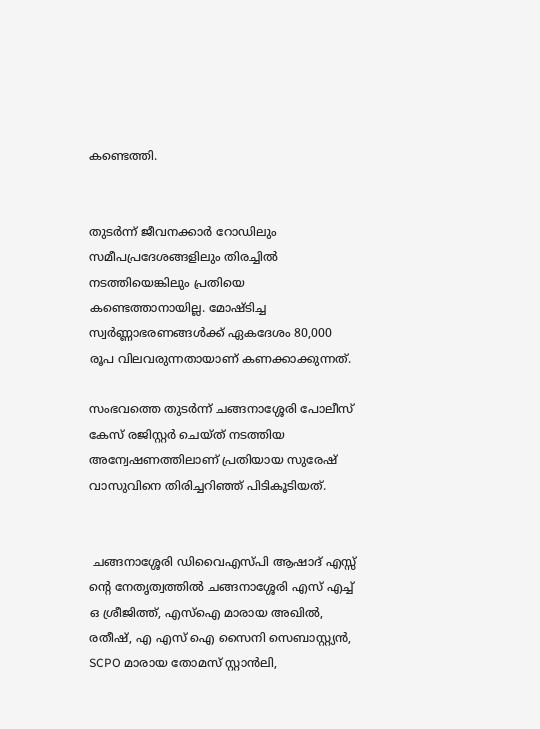കണ്ടെത്തി.


തുടർന്ന് ജീവനക്കാർ റോഡിലും സമീപപ്രദേശങ്ങളിലും തിരച്ചിൽ നടത്തിയെങ്കിലും പ്രതിയെ കണ്ടെത്താനായില്ല. മോഷ്ടിച്ച സ്വർണ്ണാഭരണങ്ങൾക്ക് ഏകദേശം 80,000 രൂപ വിലവരുന്നതായാണ് കണക്കാക്കുന്നത്.

സംഭവത്തെ തുടർന്ന് ചങ്ങനാശ്ശേരി പോലീസ് കേസ് രജിസ്റ്റർ ചെയ്ത് നടത്തിയ അന്വേഷണത്തിലാണ് പ്രതിയായ സുരേഷ് വാസുവിനെ തിരിച്ചറിഞ്ഞ് പിടികൂടിയത്.


 ചങ്ങനാശ്ശേരി ഡിവൈഎസ്പി ആഷാദ് എസ്സ് ന്റെ നേതൃത്വത്തിൽ ചങ്ങനാശ്ശേരി എസ് എച്ച് ഒ ശ്രീജിത്ത്, എസ്ഐ മാരായ അഖിൽ, രതീഷ്, എ എസ് ഐ സൈനി സെബാസ്റ്റ്യൻ, SCPO മാരായ തോമസ് സ്റ്റാൻലി,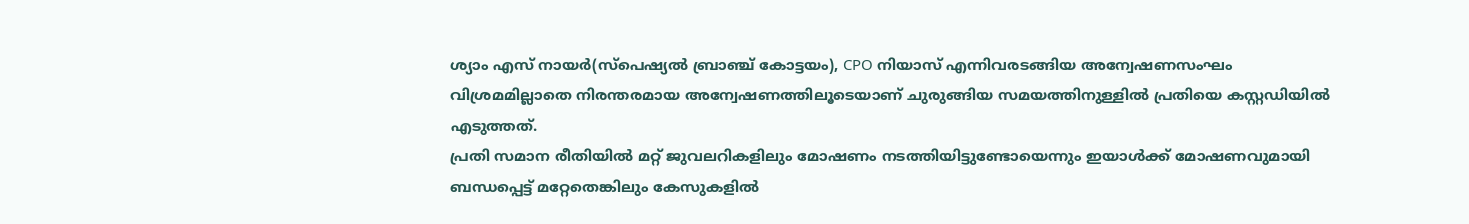ശ്യാം എസ് നായർ(സ്പെഷ്യൽ ബ്രാഞ്ച് കോട്ടയം), CPO നിയാസ് എന്നിവരടങ്ങിയ അന്വേഷണസംഘം വിശ്രമമില്ലാതെ നിരന്തരമായ അന്വേഷണത്തിലൂടെയാണ് ചുരുങ്ങിയ സമയത്തിനുള്ളിൽ പ്രതിയെ കസ്റ്റഡിയിൽ എടുത്തത്.
പ്രതി സമാന രീതിയിൽ മറ്റ് ജുവലറികളിലും മോഷണം നടത്തിയിട്ടുണ്ടോയെന്നും ഇയാൾക്ക് മോഷണവുമായി ബന്ധപ്പെട്ട് മറ്റേതെങ്കിലും കേസുകളിൽ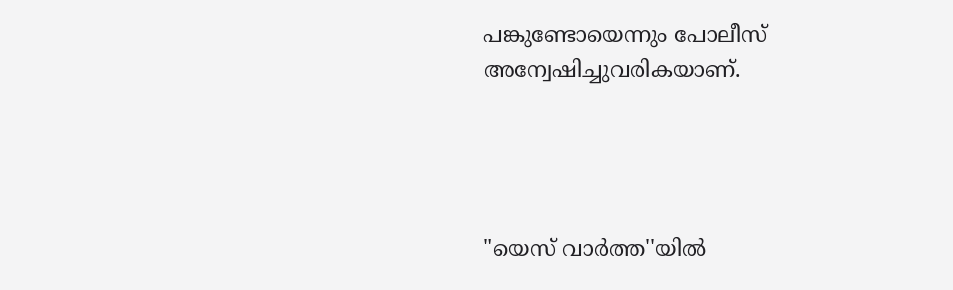പങ്കുണ്ടോയെന്നും പോലീസ് അന്വേഷിച്ചുവരികയാണ്.




"യെസ് വാർത്ത''യിൽ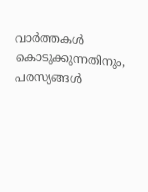വാർത്തകൾ കൊടുക്കുന്നതിനും,
പരസ്യങ്ങൾ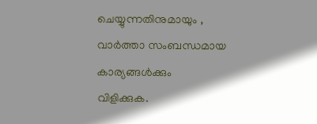ചെയ്യുന്നതിനുമായും ,
വാർത്താ സംബന്ധമായ കാര്യങ്ങൾക്കും
വിളിക്കുക.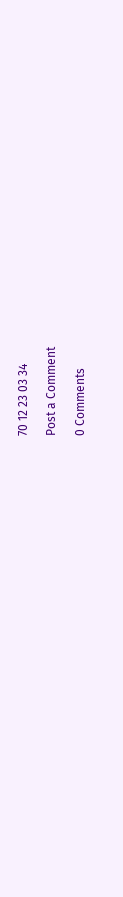70 12 23 03 34

Post a Comment

0 Comments